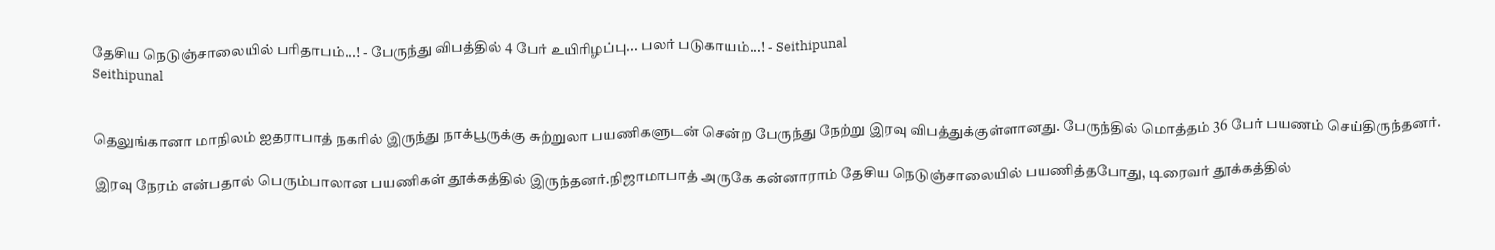தேசிய நெடுஞ்சாலையில் பரிதாபம்...! - பேருந்து விபத்தில் 4 பேர் உயிரிழப்பு... பலர் படுகாயம்...! - Seithipunal
Seithipunal


தெலுங்கானா மாநிலம் ஐதராபாத் நகரில் இருந்து நாக்பூருக்கு சுற்றுலா பயணிகளுடன் சென்ற பேருந்து நேற்று இரவு விபத்துக்குள்ளானது. பேருந்தில் மொத்தம் 36 பேர் பயணம் செய்திருந்தனர்.

இரவு நேரம் என்பதால் பெரும்பாலான பயணிகள் தூக்கத்தில் இருந்தனர்.நிஜாமாபாத் அருகே கன்னாராம் தேசிய நெடுஞ்சாலையில் பயணித்தபோது, டிரைவர் தூக்கத்தில்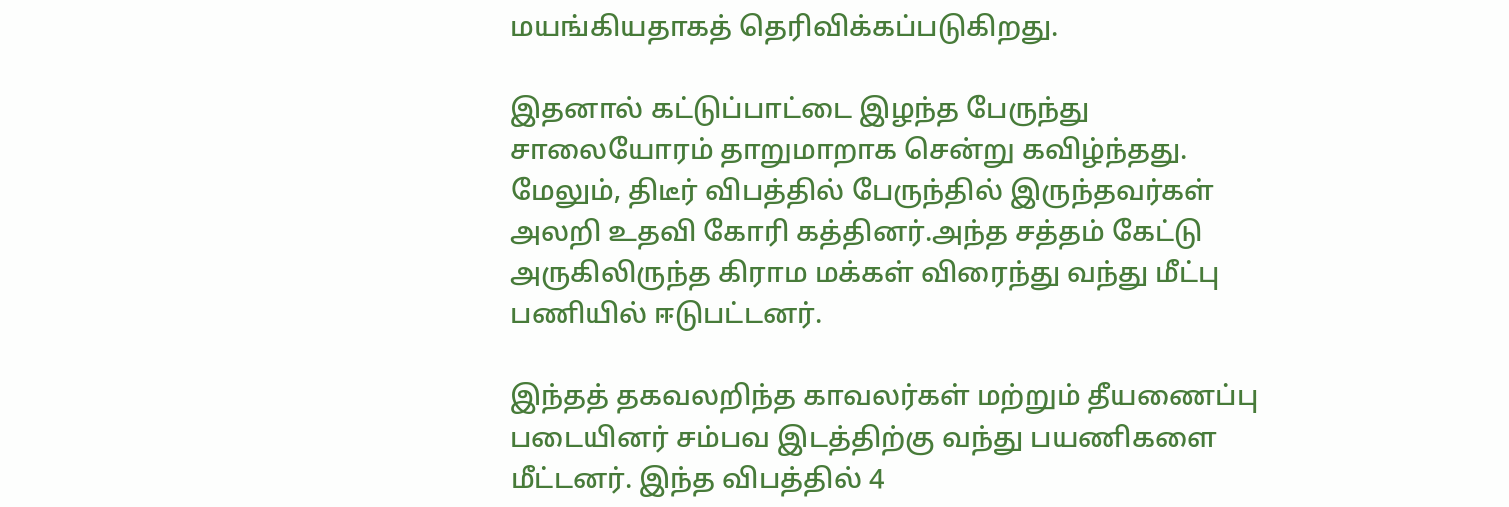மயங்கியதாகத் தெரிவிக்கப்படுகிறது.

இதனால் கட்டுப்பாட்டை இழந்த பேருந்து சாலையோரம் தாறுமாறாக சென்று கவிழ்ந்தது. மேலும், திடீர் விபத்தில் பேருந்தில் இருந்தவர்கள் அலறி உதவி கோரி கத்தினர்.அந்த சத்தம் கேட்டு அருகிலிருந்த கிராம மக்கள் விரைந்து வந்து மீட்பு பணியில் ஈடுபட்டனர்.

இந்தத் தகவலறிந்த காவலர்கள் மற்றும் தீயணைப்பு படையினர் சம்பவ இடத்திற்கு வந்து பயணிகளை மீட்டனர். இந்த விபத்தில் 4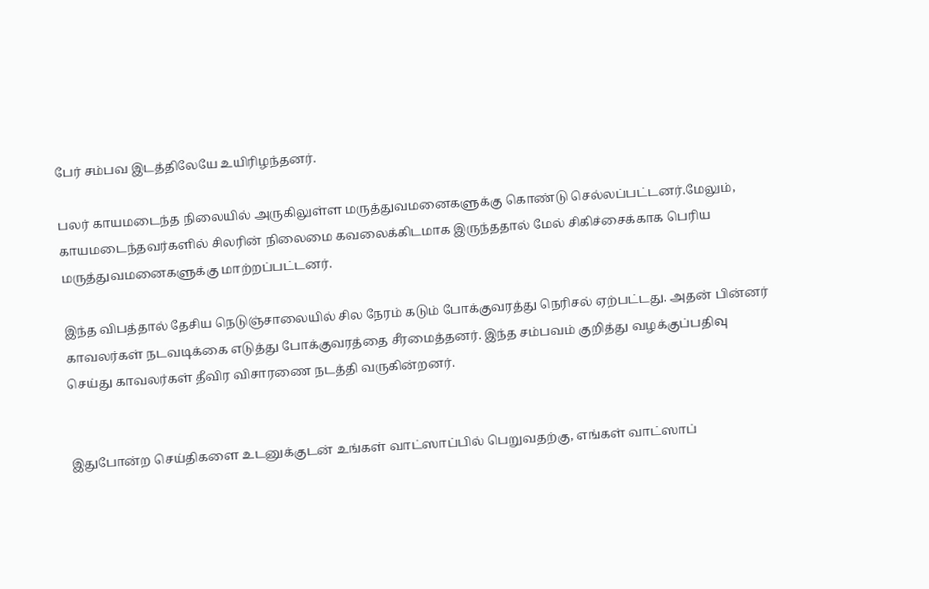பேர் சம்பவ இடத்திலேயே உயிரிழந்தனர்.

பலர் காயமடைந்த நிலையில் அருகிலுள்ள மருத்துவமனைகளுக்கு கொண்டு செல்லப்பட்டனர்.மேலும், காயமடைந்தவர்களில் சிலரின் நிலைமை கவலைக்கிடமாக இருந்ததால் மேல் சிகிச்சைக்காக பெரிய மருத்துவமனைகளுக்கு மாற்றப்பட்டனர்.

இந்த விபத்தால் தேசிய நெடுஞ்சாலையில் சில நேரம் கடும் போக்குவரத்து நெரிசல் ஏற்பட்டது. அதன் பின்னர் காவலர்கள் நடவடிக்கை எடுத்து போக்குவரத்தை சீரமைத்தனர். இந்த சம்பவம் குறித்து வழக்குப்பதிவு செய்து காவலர்கள் தீவிர விசாரணை நடத்தி வருகின்றனர்.


இதுபோன்ற செய்திகளை உடனுக்குடன் உங்கள் வாட்ஸாப்பில் பெறுவதற்கு, எங்கள் வாட்ஸாப்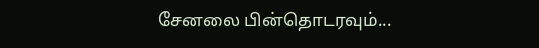சேனலை பின்தொடரவும்...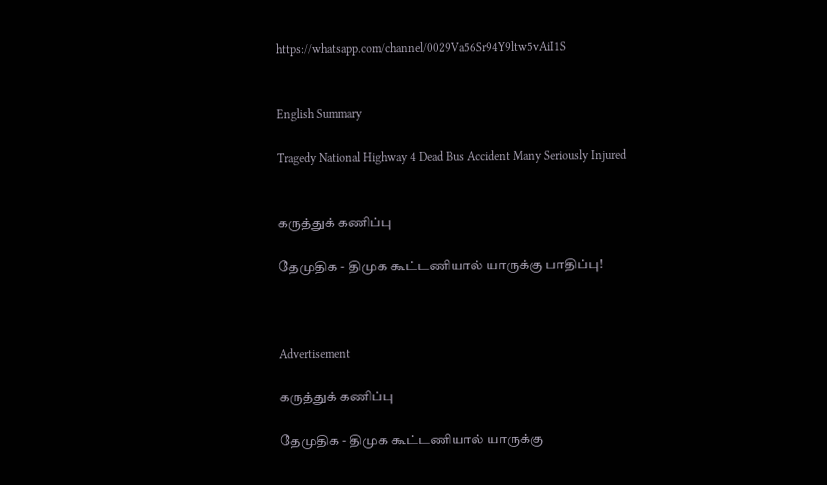https://whatsapp.com/channel/0029Va56Sr94Y9ltw5vAiI1S


English Summary

Tragedy National Highway 4 Dead Bus Accident Many Seriously Injured


கருத்துக் கணிப்பு

தேமுதிக - திமுக கூட்டணியால் யாருக்கு பாதிப்பு!



Advertisement

கருத்துக் கணிப்பு

தேமுதிக - திமுக கூட்டணியால் யாருக்கு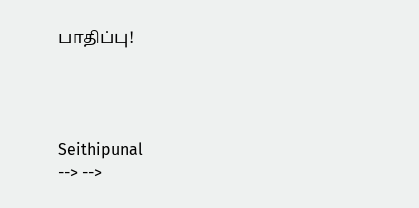பாதிப்பு!




Seithipunal
--> -->